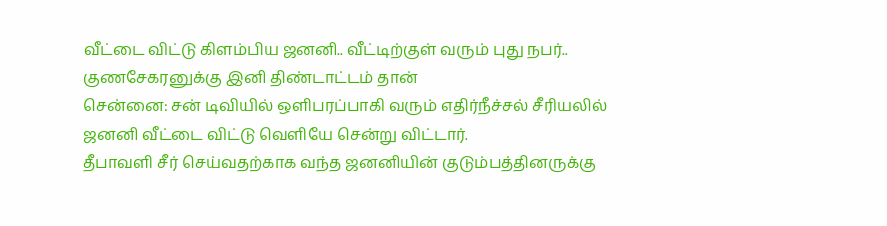வீட்டை விட்டு கிளம்பிய ஜனனி.. வீட்டிற்குள் வரும் புது நபர்.. குணசேகரனுக்கு இனி திண்டாட்டம் தான்
சென்னை: சன் டிவியில் ஒளிபரப்பாகி வரும் எதிர்நீச்சல் சீரியலில் ஜனனி வீட்டை விட்டு வெளியே சென்று விட்டார்.
தீபாவளி சீர் செய்வதற்காக வந்த ஜனனியின் குடும்பத்தினருக்கு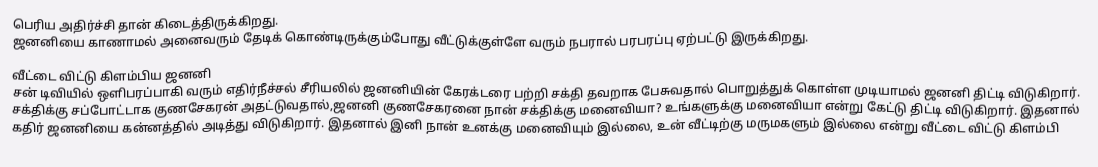பெரிய அதிர்ச்சி தான் கிடைத்திருக்கிறது.
ஜனனியை காணாமல் அனைவரும் தேடிக் கொண்டிருக்கும்போது வீட்டுக்குள்ளே வரும் நபரால் பரபரப்பு ஏற்பட்டு இருக்கிறது.

வீட்டை விட்டு கிளம்பிய ஜனனி
சன் டிவியில் ஒளிபரப்பாகி வரும் எதிர்நீச்சல் சீரியலில் ஜனனியின் கேரக்டரை பற்றி சக்தி தவறாக பேசுவதால் பொறுத்துக் கொள்ள முடியாமல் ஜனனி திட்டி விடுகிறார். சக்திக்கு சப்போட்டாக குணசேகரன் அதட்டுவதால்,ஜனனி குணசேகரனை நான் சக்திக்கு மனைவியா? உங்களுக்கு மனைவியா என்று கேட்டு திட்டி விடுகிறார். இதனால் கதிர் ஜனனியை கன்னத்தில் அடித்து விடுகிறார். இதனால் இனி நான் உனக்கு மனைவியும் இல்லை, உன் வீட்டிற்கு மருமகளும் இல்லை என்று வீட்டை விட்டு கிளம்பி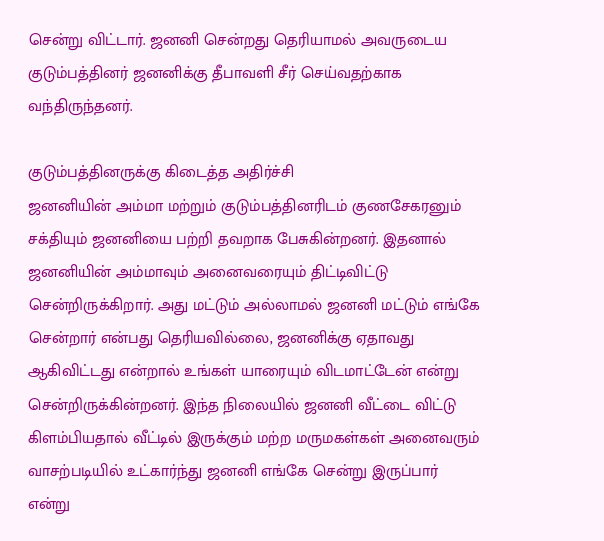சென்று விட்டார். ஜனனி சென்றது தெரியாமல் அவருடைய குடும்பத்தினர் ஜனனிக்கு தீபாவளி சீர் செய்வதற்காக வந்திருந்தனர்.

குடும்பத்தினருக்கு கிடைத்த அதிர்ச்சி
ஜனனியின் அம்மா மற்றும் குடும்பத்தினரிடம் குணசேகரனும் சக்தியும் ஜனனியை பற்றி தவறாக பேசுகின்றனர். இதனால் ஜனனியின் அம்மாவும் அனைவரையும் திட்டிவிட்டு சென்றிருக்கிறார். அது மட்டும் அல்லாமல் ஜனனி மட்டும் எங்கே சென்றார் என்பது தெரியவில்லை, ஜனனிக்கு ஏதாவது ஆகிவிட்டது என்றால் உங்கள் யாரையும் விடமாட்டேன் என்று சென்றிருக்கின்றனர். இந்த நிலையில் ஜனனி வீட்டை விட்டு கிளம்பியதால் வீட்டில் இருக்கும் மற்ற மருமகள்கள் அனைவரும் வாசற்படியில் உட்கார்ந்து ஜனனி எங்கே சென்று இருப்பார் என்று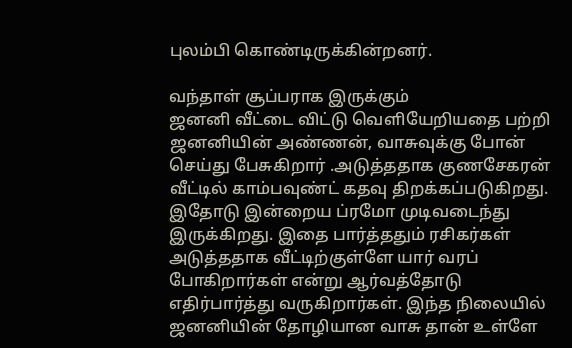புலம்பி கொண்டிருக்கின்றனர்.

வந்தாள் சூப்பராக இருக்கும்
ஜனனி வீட்டை விட்டு வெளியேறியதை பற்றி ஜனனியின் அண்ணன், வாசுவுக்கு போன் செய்து பேசுகிறார் .அடுத்ததாக குணசேகரன் வீட்டில் காம்பவுண்ட் கதவு திறக்கப்படுகிறது. இதோடு இன்றைய ப்ரமோ முடிவடைந்து இருக்கிறது. இதை பார்த்ததும் ரசிகர்கள் அடுத்ததாக வீட்டிற்குள்ளே யார் வரப் போகிறார்கள் என்று ஆர்வத்தோடு எதிர்பார்த்து வருகிறார்கள். இந்த நிலையில் ஜனனியின் தோழியான வாசு தான் உள்ளே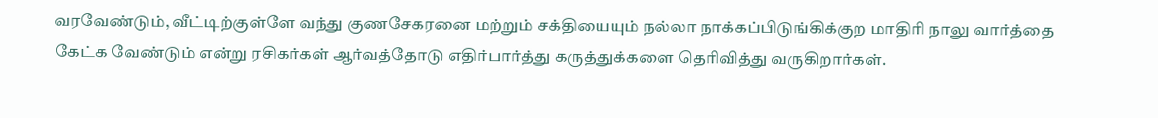வரவேண்டும், வீட்டிற்குள்ளே வந்து குணசேகரனை மற்றும் சக்தியையும் நல்லா நாக்கப்பிடுங்கிக்குற மாதிரி நாலு வார்த்தை கேட்க வேண்டும் என்று ரசிகர்கள் ஆர்வத்தோடு எதிர்பார்த்து கருத்துக்களை தெரிவித்து வருகிறார்கள்.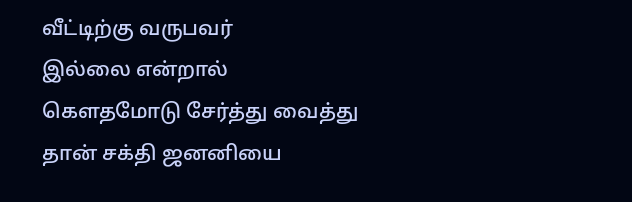வீட்டிற்கு வருபவர்
இல்லை என்றால் கௌதமோடு சேர்த்து வைத்து தான் சக்தி ஜனனியை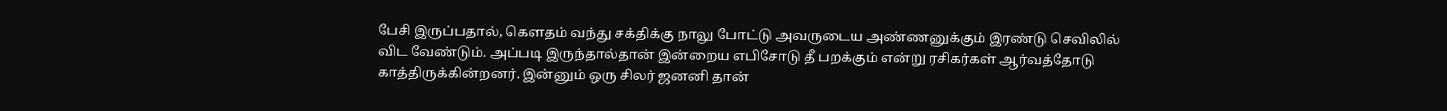பேசி இருப்பதால், கௌதம் வந்து சக்திக்கு நாலு போட்டு அவருடைய அண்ணனுக்கும் இரண்டு செவிலில் விட வேண்டும். அப்படி இருந்தால்தான் இன்றைய எபிசோடு தீ பறக்கும் என்று ரசிகர்கள் ஆர்வத்தோடு காத்திருக்கின்றனர். இன்னும் ஒரு சிலர் ஜனனி தான்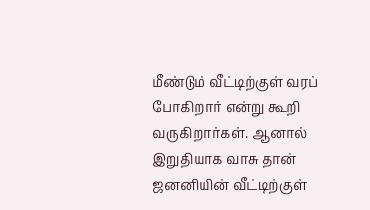மீண்டும் வீட்டிற்குள் வரப் போகிறார் என்று கூறி வருகிறார்கள். ஆனால் இறுதியாக வாசு தான் ஜனனியின் வீட்டிற்குள்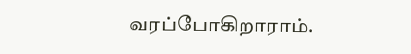வரப்போகிறாராம்.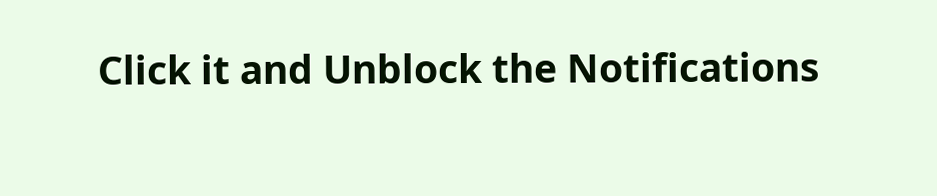Click it and Unblock the Notifications